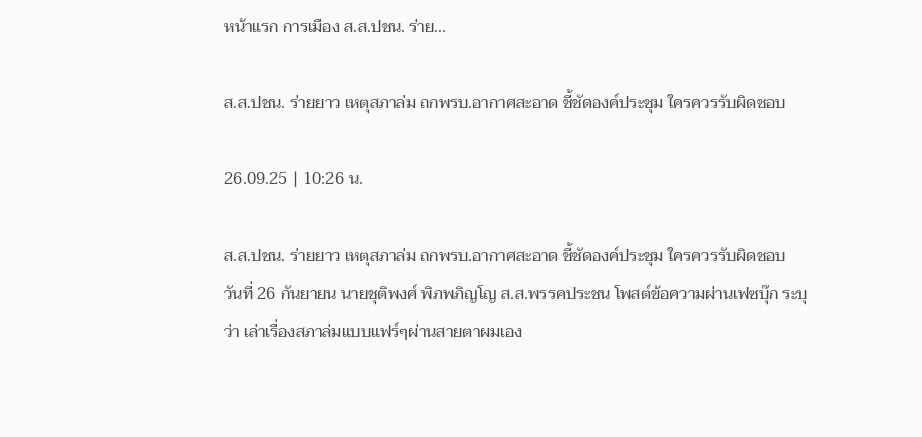หน้าแรก การเมือง ส.ส.ปชน. ร่าย...

ส.ส.ปชน. ร่ายยาว เหตุสภาล่ม ถกพรบ.อากาศสะอาด ชี้ชัดองค์ประชุม ใครควรรับผิดชอบ

26.09.25 | 10:26 น.

ส.ส.ปชน. ร่ายยาว เหตุสภาล่ม ถกพรบ.อากาศสะอาด ชี้ชัดองค์ประชุม ใครควรรับผิดชอบ
วันที่ 26 กันยายน นายชุติพงศ์ พิภพภิญโญ ส.ส.พรรคประชน โพสต์ข้อความผ่านเฟซบุ๊ก ระบุ ว่า เล่าเรื่องสภาล่มแบบแฟร์ๆผ่านสายตาผมเอง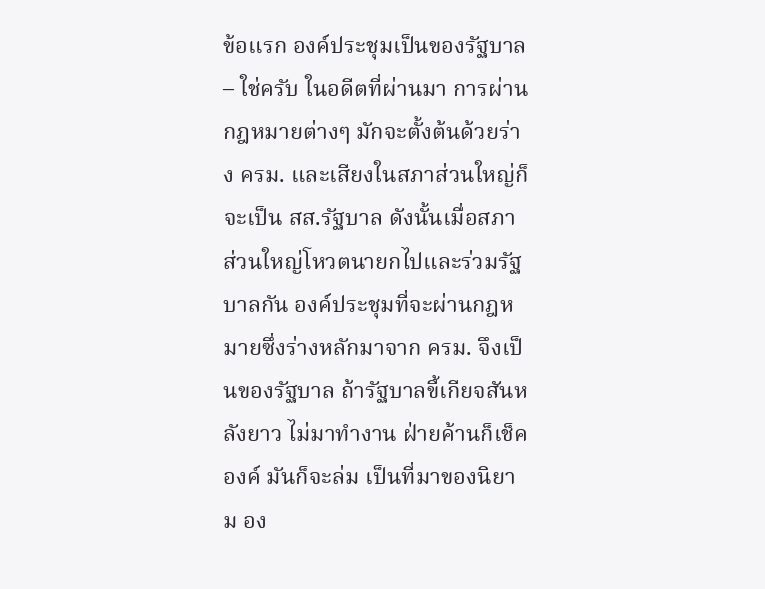ข้อแรก องค์ประชุมเป็นของรัฐบาล – ใช่ครับ ในอดีตที่ผ่านมา การผ่านกฎหมายต่างๆ มักจะตั้งต้นด้วยร่าง ครม. และเสียงในสภาส่วนใหญ่ก็จะเป็น สส.รัฐบาล ดังนั้นเมื่อสภาส่วนใหญ่โหวตนายกไปและร่วมรัฐบาลกัน องค์ประชุมที่จะผ่านกฎหมายซึ่งร่างหลักมาจาก ครม. จึงเป็นของรัฐบาล ถ้ารัฐบาลขี้เกียจสันหลังยาว ไม่มาทำงาน ฝ่ายค้านก็เช็คองค์ มันก็จะล่ม เป็นที่มาของนิยาม อง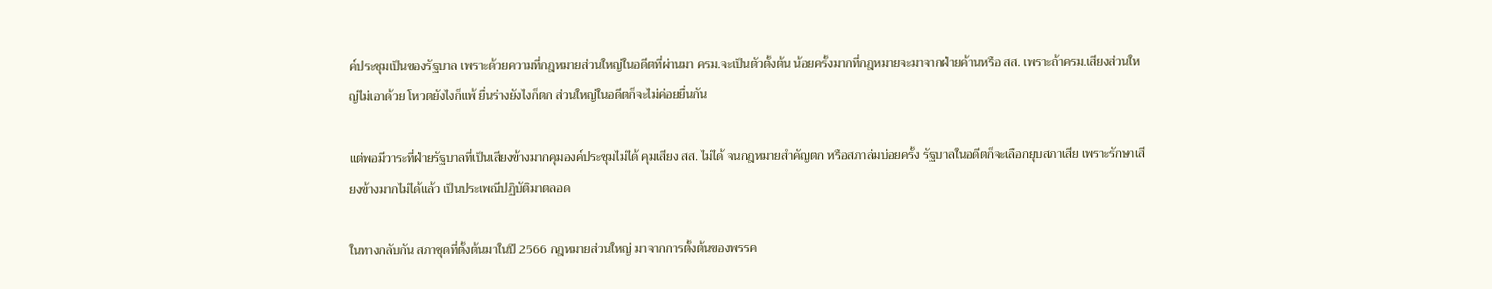ค์ประชุมเป็นของรัฐบาล เพราะด้วยความที่กฎหมายส่วนใหญ่ในอดีตที่ผ่านมา ครม.จะเป็นตัวตั้งต้น น้อยครั้งมากที่กฎหมายจะมาจากฝ่ายค้านหรือ สส. เพราะถ้าครม.เสียงส่วนใหญ่ไม่เอาด้วย โหวตยังไงก็แพ้ ยื่นร่างยังไงก็ตก ส่วนใหญ่ในอดีตก็จะไม่ค่อยยื่นกัน

แต่พอมีวาระที่ฝ่ายรัฐบาลที่เป็นเสียงข้างมากคุมองค์ประชุมไม่ได้ คุมเสียง สส. ไม่ได้ จนกฎหมายสำคัญตก หรือสภาล่มบ่อยครั้ง รัฐบาลในอดีตก็จะเลือกยุบสภาเสีย เพราะรักษาเสียงข้างมากไม่ได้แล้ว เป็นประเพณีปฏิบัติมาตลอด

ในทางกลับกัน สภาชุดที่ตั้งต้นมาในปี 2566 กฎหมายส่วนใหญ่ มาจากการตั้งต้นของพรรค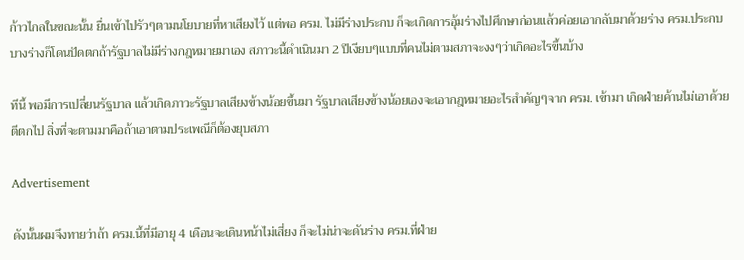ก้าวไกลในขณะนั้น ยื่นเข้าไปรัวๆตามนโยบายที่หาเสียงไว้ แต่พอ ครม. ไม่มีร่างประกบ ก็จะเกิดการอุ้มร่างไปศึกษาก่อนแล้วค่อยเอากลับมาด้วยร่าง ครม.ประกบ บางร่างก็โดนปัดตกถ้ารัฐบาลไม่มีร่างกฎหมายมาเอง สภาวะนี้ดำเนินมา 2 ปีเงียบๆแบบที่คนไม่ตามสภาจะงงๆว่าเกิดอะไรขึ้นบ้าง

ทีนี้ พอมีการเปลี่ยนรัฐบาล แล้วเกิดภาวะรัฐบาลเสียงข้างน้อยขึ้นมา รัฐบาลเสียงข้างน้อยเองจะเอากฎหมายอะไรสำคัญๆจาก ครม. เข้ามา เกิดฝ่ายค้านไม่เอาด้วย ตีตกไป สิ่งที่จะตามมาคือถ้าเอาตามประเพณีก็ต้องยุบสภา

Advertisement

ดังนั้นผมจึงทายว่าถ้า ครม.นี้ที่มีอายุ 4 เดือนจะเดินหน้าไม่เสี่ยง ก็จะไม่น่าจะดันร่าง ครม.ที่ฝ่าย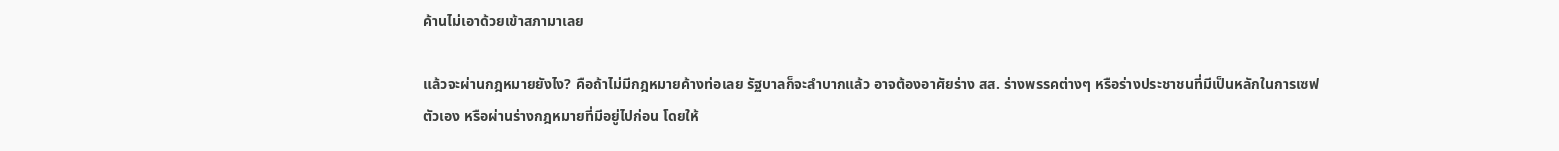ค้านไม่เอาด้วยเข้าสภามาเลย

แล้วจะผ่านกฎหมายยังไง? คือถ้าไม่มีกฎหมายค้างท่อเลย รัฐบาลก็จะลำบากแล้ว อาจต้องอาศัยร่าง สส. ร่างพรรคต่างๆ หรือร่างประชาชนที่มีเป็นหลักในการเซฟตัวเอง หรือผ่านร่างกฎหมายที่มีอยู่ไปก่อน โดยให้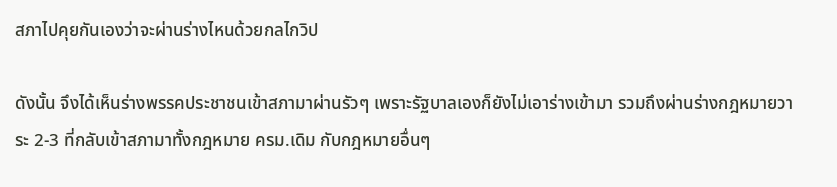สภาไปคุยกันเองว่าจะผ่านร่างไหนด้วยกลไกวิป

ดังนั้น จึงได้เห็นร่างพรรคประชาชนเข้าสภามาผ่านรัวๆ เพราะรัฐบาลเองก็ยังไม่เอาร่างเข้ามา รวมถึงผ่านร่างกฎหมายวาระ 2-3 ที่กลับเข้าสภามาทั้งกฎหมาย ครม.เดิม กับกฎหมายอื่นๆ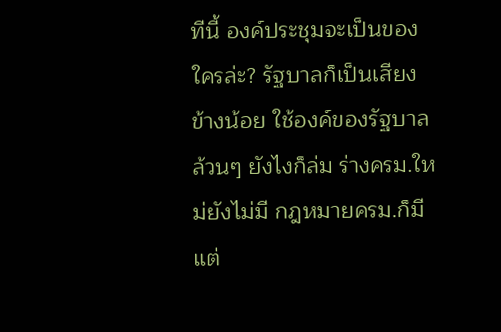ทีนี้ องค์ประชุมจะเป็นของใครล่ะ? รัฐบาลก็เป็นเสียงข้างน้อย ใช้องค์ของรัฐบาลล้วนๆ ยังไงก็ล่ม ร่างครม.ใหม่ยังไม่มี กฎหมายครม.ก็มีแต่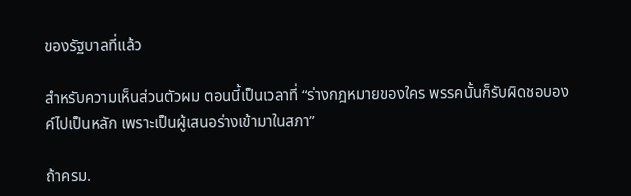ของรัฐบาลที่แล้ว

สำหรับความเห็นส่วนตัวผม ตอนนี้เป็นเวลาที่ “ร่างกฎหมายของใคร พรรคนั้นก็รับผิดชอบองค์ไปเป็นหลัก เพราะเป็นผู้เสนอร่างเข้ามาในสภา”

ถ้าครม.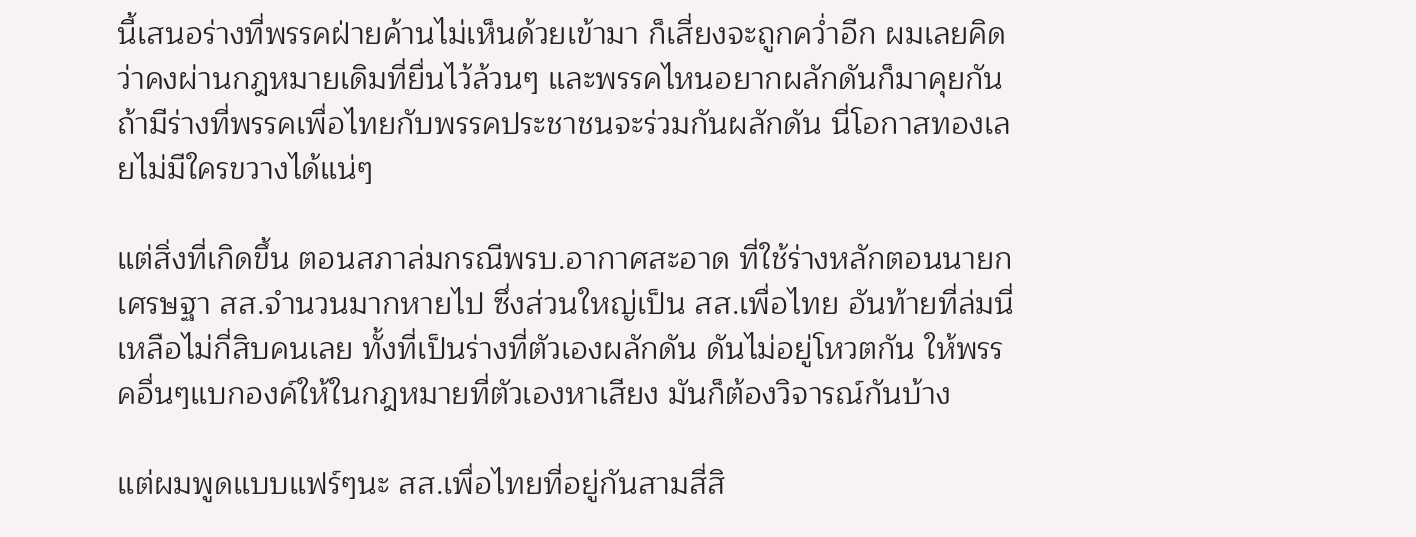นี้เสนอร่างที่พรรคฝ่ายค้านไม่เห็นด้วยเข้ามา ก็เสี่ยงจะถูกคว่ำอีก ผมเลยคิดว่าคงผ่านกฎหมายเดิมที่ยื่นไว้ล้วนๆ และพรรคไหนอยากผลักดันก็มาคุยกัน ถ้ามีร่างที่พรรคเพื่อไทยกับพรรคประชาชนจะร่วมกันผลักดัน นี่โอกาสทองเลยไม่มีใครขวางได้แน่ๆ

แต่สิ่งที่เกิดขึ้น ตอนสภาล่มกรณีพรบ.อากาศสะอาด ที่ใช้ร่างหลักตอนนายกเศรษฐา สส.จำนวนมากหายไป ซึ่งส่วนใหญ่เป็น สส.เพื่อไทย อันท้ายที่ล่มนี่เหลือไม่กี่สิบคนเลย ทั้งที่เป็นร่างที่ตัวเองผลักดัน ดันไม่อยู่โหวตกัน ให้พรรคอื่นๆแบกองค์ให้ในกฎหมายที่ตัวเองหาเสียง มันก็ต้องวิจารณ์กันบ้าง

แต่ผมพูดแบบแฟร์ๆนะ สส.เพื่อไทยที่อยู่กันสามสี่สิ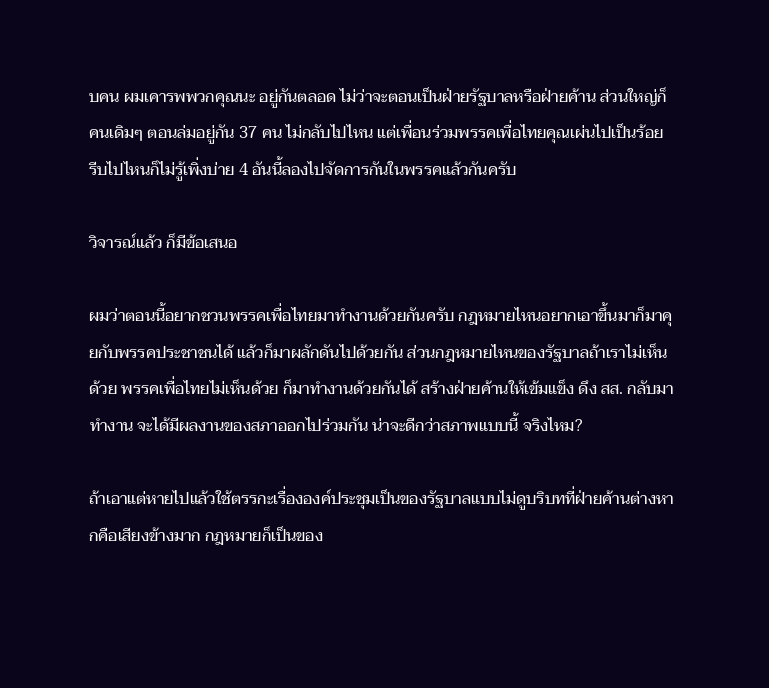บคน ผมเคารพพวกคุณนะ อยู่กันตลอด ไม่ว่าจะตอนเป็นฝ่ายรัฐบาลหรือฝ่ายค้าน ส่วนใหญ่ก็คนเดิมๆ ตอนล่มอยู่กัน 37 คน ไม่กลับไปไหน แต่เพื่อนร่วมพรรคเพื่อไทยคุณเผ่นไปเป็นร้อย รีบไปไหนก็ไม่รู้เพิ่งบ่าย 4 อันนี้ลองไปจัดการกันในพรรคแล้วกันครับ

วิจารณ์แล้ว ก็มีข้อเสนอ

ผมว่าตอนนี้อยากชวนพรรคเพื่อไทยมาทำงานด้วยกันครับ กฎหมายไหนอยากเอาขึ้นมาก็มาคุยกับพรรคประชาชนได้ แล้วก็มาผลักดันไปด้วยกัน ส่วนกฎหมายไหนของรัฐบาลถ้าเราไม่เห็นด้วย พรรคเพื่อไทยไม่เห็นด้วย ก็มาทำงานด้วยกันได้ สร้างฝ่ายค้านให้เข้มแข็ง ดึง สส. กลับมาทำงาน จะได้มีผลงานของสภาออกไปร่วมกัน น่าจะดีกว่าสภาพแบบนี้ จริงไหม?

ถ้าเอาแต่หายไปแล้วใช้ตรรกะเรื่ององค์ประชุมเป็นของรัฐบาลแบบไม่ดูบริบทที่ฝ่ายค้านต่างหากคือเสียงข้างมาก กฎหมายก็เป็นของ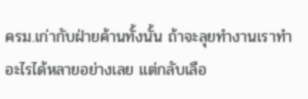ครม.เก่ากับฝ่ายค้านทั้งนั้น ถ้าจะลุยทำงานเราทำอะไรได้หลายอย่างเลย แต่กลับเลือ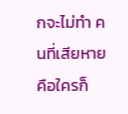กจะไม่ทำ คนที่เสียหายคือใครก็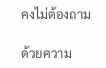คงไม่ต้องถาม

ด้วยความ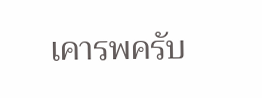เคารพครับ